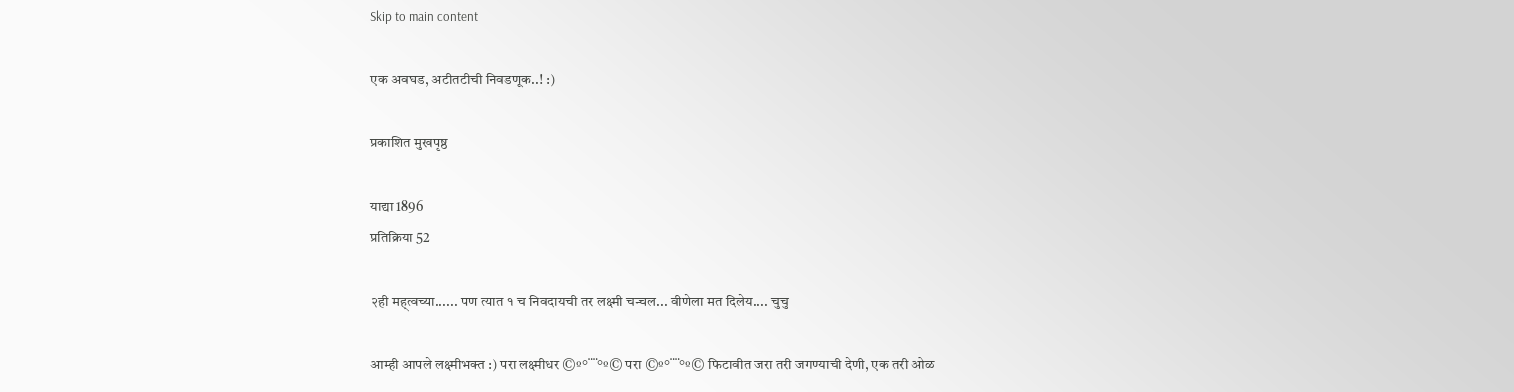Skip to main content

एक अवघड, अटीतटीची निवडणूक..! :)

प्रकाशित मुखपृष्ठ

याद्या 1896
प्रतिक्रिया 52

२ही मह्त्वच्या...... पण त्यात १ च निवदायची तर लक्ष्मी चन्चल... वीणेला मत दिलेय.... चुचु

आम्ही आपले लक्ष्मीभक्त :) परा लक्ष्मीधर ©º°¨¨°º© परा ©º°¨¨°º© फिटावीत जरा तरी जगण्याची देणी, एक तरी ओळ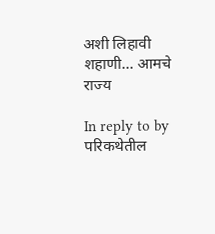अशी लिहावी शहाणी... आमचे राज्य

In reply to by परिकथेतील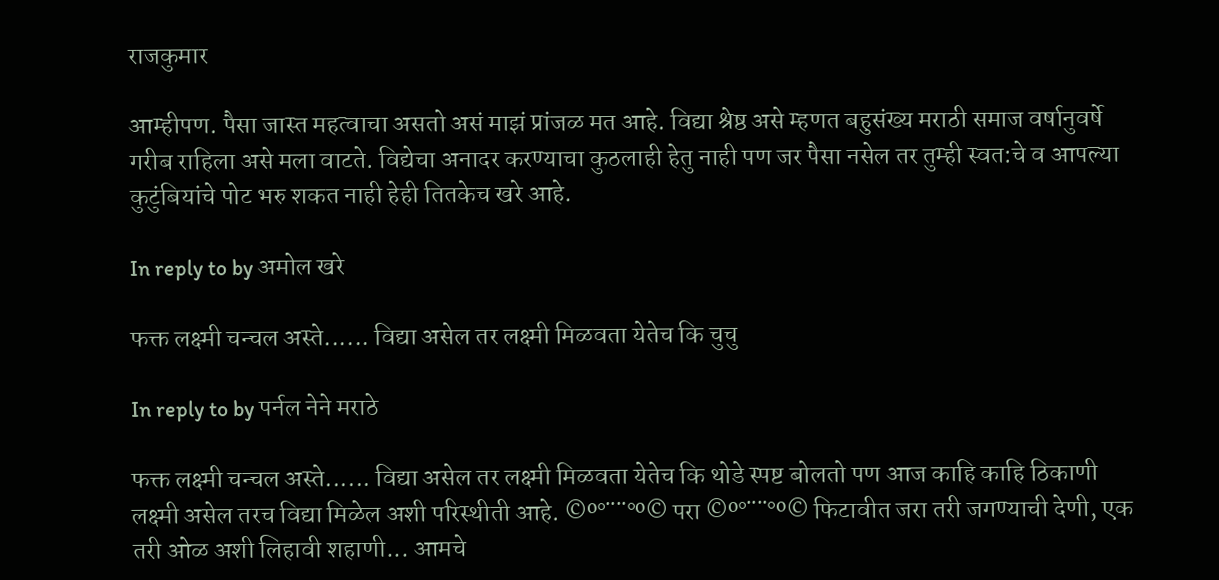राजकुमार

आम्हीपण. पैसा जास्त महत्वाचा असतो असं माझं प्रांजळ मत आहे. विद्या श्रेष्ठ असे म्हणत बहुसंख्य मराठी समाज वर्षानुवर्षे गरीब राहिला असे मला वाटते. विद्येचा अनादर करण्याचा कुठलाही हेतु नाही पण जर पैसा नसेल तर तुम्ही स्वत:चे व आपल्या कुटुंबियांचे पोट भरु शकत नाही हेही तितकेच खरे आहे.

In reply to by अमोल खरे

फक्त लक्ष्मी चन्चल अस्ते...... विद्या असेल तर लक्ष्मी मिळवता येतेच कि चुचु

In reply to by पर्नल नेने मराठे

फक्त लक्ष्मी चन्चल अस्ते...... विद्या असेल तर लक्ष्मी मिळवता येतेच कि थोडे स्पष्ट बोलतो पण आज काहि काहि ठिकाणी लक्ष्मी असेल तरच विद्या मिळेल अशी परिस्थीती आहे. ©º°¨¨°º© परा ©º°¨¨°º© फिटावीत जरा तरी जगण्याची देणी, एक तरी ओळ अशी लिहावी शहाणी... आमचे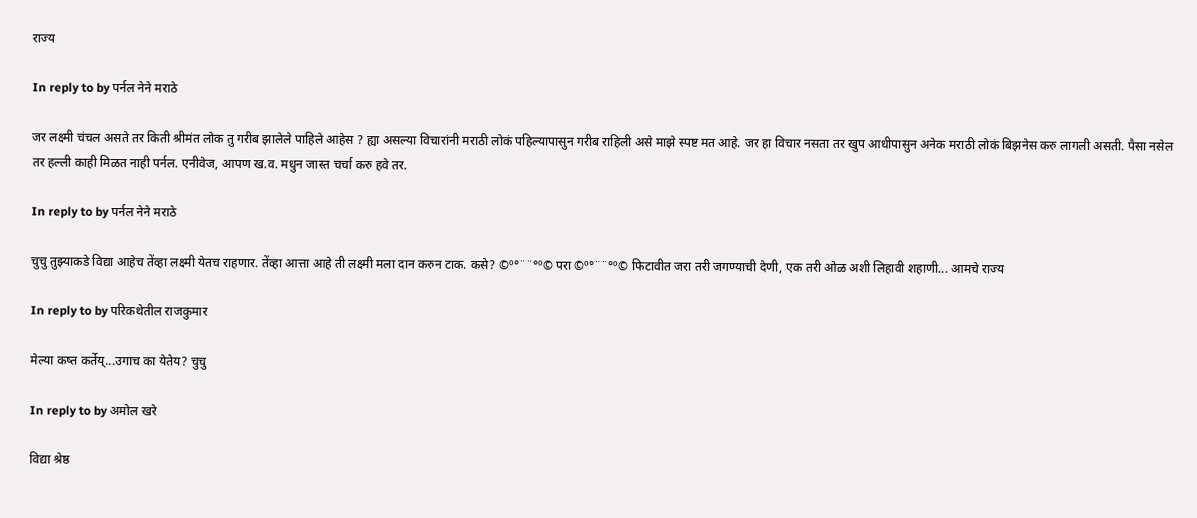राज्य

In reply to by पर्नल नेने मराठे

जर लक्ष्मी चंचल असते तर किती श्रीमंत लोक तु गरीब झालेले पाहिले आहेस ? ह्या असल्या विचारांनी मराठी लोकं पहिल्यापासुन गरीब राहिली असे माझे स्पष्ट मत आहे. जर हा विचार नसता तर खुप आधीपासुन अनेक मराठी लोकं बिझनेस करु लागली असती. पैसा नसेल तर हल्ली काही मिळत नाही पर्नल. एनीवेज, आपण ख.व. मधुन जास्त चर्चा करु हवे तर.

In reply to by पर्नल नेने मराठे

चुचु तुझ्याकडे विद्या आहेच तेंव्हा लक्ष्मी येतच राहणार. तेंव्हा आत्ता आहे ती लक्ष्मी मला दान करुन टाक. कसे? ©º°¨¨°º© परा ©º°¨¨°º© फिटावीत जरा तरी जगण्याची देणी, एक तरी ओळ अशी लिहावी शहाणी... आमचे राज्य

In reply to by परिकथेतील राजकुमार

मेल्या कष्त कर्तेय्...उगाच का येतेय? चुचु

In reply to by अमोल खरे

विद्या श्रेष्ठ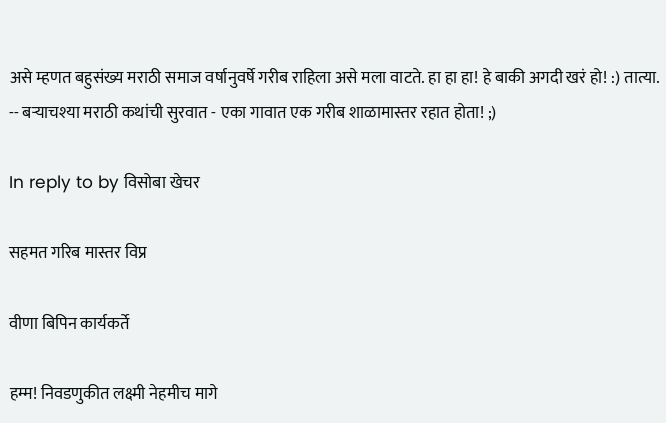असे म्हणत बहुसंख्य मराठी समाज वर्षानुवर्षे गरीब राहिला असे मला वाटते. हा हा हा! हे बाकी अगदी खरं हो! :) तात्या. -- बर्‍याचश्या मराठी कथांची सुरवात - एका गावात एक गरीब शाळामास्तर रहात होता! ;)

In reply to by विसोबा खेचर

सहमत गरिब मास्तर विप्र

वीणा बिपिन कार्यकर्ते

हम्म! निवडणुकीत लक्ष्मी नेहमीच मागे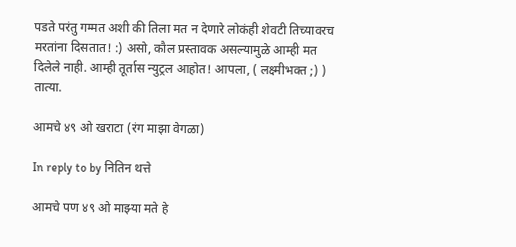पडते परंतु गम्मत अशी की तिला मत न देणारे लोकंही शेवटी तिच्यावरच मरतांना दिसतात! :) असो, कौल प्रस्तावक असल्यामुळे आम्ही मत दिलेले नाही. आम्ही तूर्तास न्युट्रल आहोत! आपला, ( लक्ष्मीभक्त ;) ) तात्या.

आमचे ४९ ओ खराटा (रंग माझा वेगळा)

In reply to by नितिन थत्ते

आमचे पण ४९ ओ माझ्या मते हे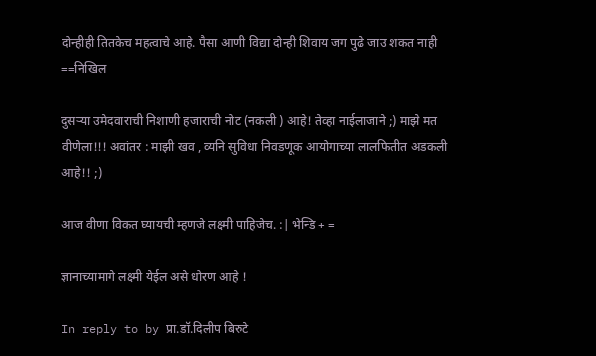दोन्हीही तितकेच महत्वाचे आहे. पैसा आणी विद्या दोन्ही शिवाय जग पुढे जाउ शकत नाही ==निखिल

दुसर्‍या उमेदवाराची निशाणी हजाराची नोट (नकली ) आहे! तेव्हा नाईलाजाने ;) माझे मत वीणेला!!! अवांतर : माझी खव , व्यनि सुविधा निवडणूक आयोगाच्या लालफितीत अडकली आहे!! ;)

आज वीणा विकत घ्यायची म्हणजे लक्ष्मी पाहिजेच. :| भेन्डि + =

ज्ञानाच्यामागे लक्ष्मी येईल असे धोरण आहे !

In reply to by प्रा.डॉ.दिलीप बिरुटे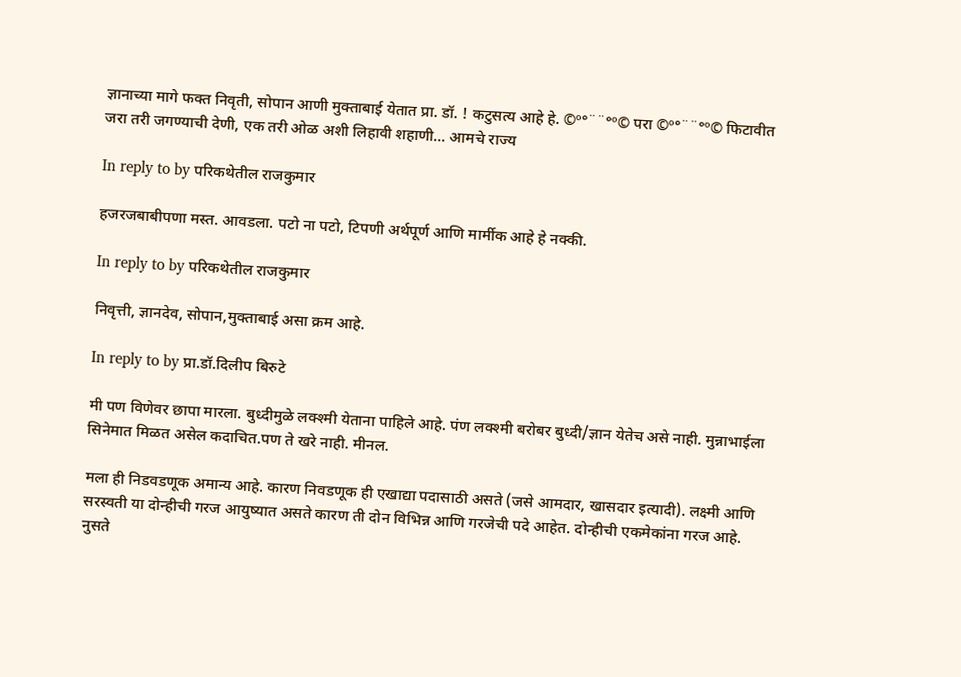ज्ञानाच्या मागे फक्त निवृती, सोपान आणी मुक्ताबाई येतात प्रा. डॉ. ! कटुसत्य आहे हे. ©º°¨¨°º© परा ©º°¨¨°º© फिटावीत जरा तरी जगण्याची देणी, एक तरी ओळ अशी लिहावी शहाणी... आमचे राज्य

In reply to by परिकथेतील राजकुमार

हजरजबाबीपणा मस्त. आवडला. पटो ना पटो, टिपणी अर्थपूर्ण आणि मार्मीक आहे हे नक्की.

In reply to by परिकथेतील राजकुमार

निवृत्ती, ज्ञानदेव, सोपान,मुक्ताबाई असा क्रम आहे.

In reply to by प्रा.डॉ.दिलीप बिरुटे

मी पण विणेवर छापा मारला. बुध्दीमुळे लक्श्मी येताना पाहिले आहे. पंण लक्श्मी बरोबर बुध्दी/ज्ञान येतेच असे नाही. मुन्नाभाईला सिनेमात मिळत असेल कदाचित.पण ते खरे नाही. मीनल.

मला ही निडवडणूक अमान्य आहे. कारण निवडणूक ही एखाद्या पदासाठी असते (जसे आमदार, खासदार इत्यादी). लक्ष्मी आणि सरस्वती या दोन्हीची गरज आयुष्यात असते कारण ती दोन विभिन्न आणि गरजेची पदे आहेत. दोन्हीची एकमेकांना गरज आहे. नुसते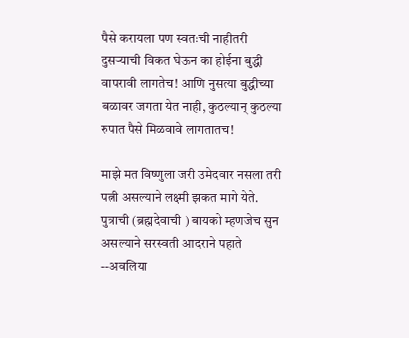पैसे करायला पण स्वतःची नाहीतरी दुसर्‍याची विकत घेऊन का होईना बुद्धी वापरावी लागतेच! आणि नुसत्या बुद्धीच्या बळावर जगता येत नाही, कुठल्यान् कुठल्या रुपात पैसे मिळवावे लागतातच!

माझे मत विष्णुला जरी उमेदवार नसला तरी पत्नी असल्याने लक्ष्मी झकत मागे येते. पुत्राची (ब्रह्मदेवाची ) बायको म्हणजेच सुन असल्याने सरस्वती आदराने पहाते --अवलिया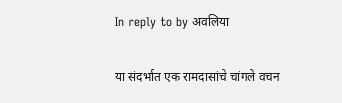In reply to by अवलिया

या संदर्भात एक रामदासांचे चांगले वचन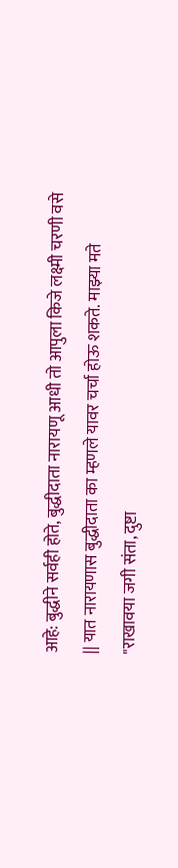आहे: बुद्धीने सर्वही होते, बुद्धीदाता नारायणू आधी तो आपुला किजे लक्ष्मी चरणी वसे || यात नारायणास बुद्धीदाता का म्हणले यावर चर्चा होऊ शकते. माझ्या मते "राखावया जगी संता, दुष्टा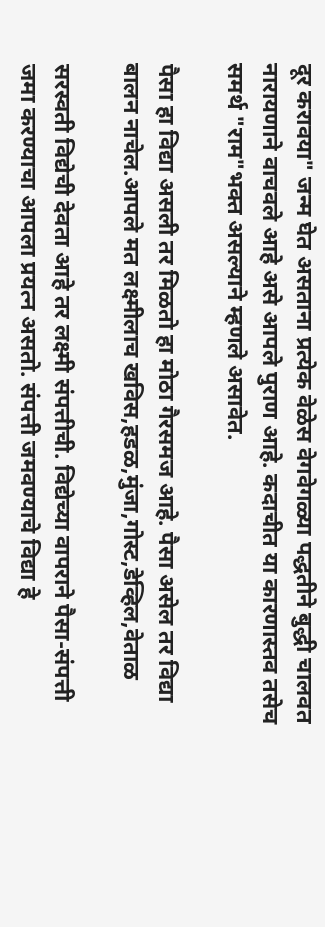दूर करावया" जन्म घेत असताना प्रत्येक वेळेस वेगवेगळ्या पद्धतीने बुद्धी चालवत नारायणाने वाचवले आहे असे आपले पुराण आहे. कदाचीत या कारणास्तव तसेच समर्थ "राम"भक्त असल्याने म्हणले असावेत.

पैसा हा विद्या असली तर मिळतो हा मोठा गैरसमज आहे. पैसा असेल तर विद्या बालन नाचेल.आपले मत लक्ष्मीलाच खविस,हडळ,मुंजा,गोस्ट,डेव्हिल,वेताळ

सरस्वती विद्येची देवता आहे तर लक्ष्मी संपत्तीची. विद्येच्या वापराने पैसा-संपत्ती जमा करण्याचा आपला प्रयत्न असतो. संपत्ती जमवण्याचे विद्या हे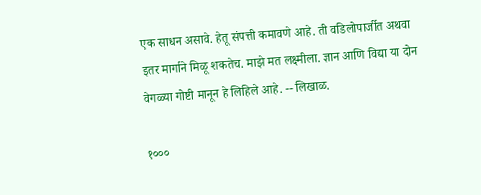एक साधन असावे. हेतू संपत्ती कमावणे आहे. ती वडिलोपार्जीत अथवा इतर मार्गाने मिळू शकतेच. माझे मत लक्ष्मीला. ज्ञान आणि विद्या या दोन वेगळ्या गोष्टी मानून हे लिहिले आहे. -- लिखाळ.

१०००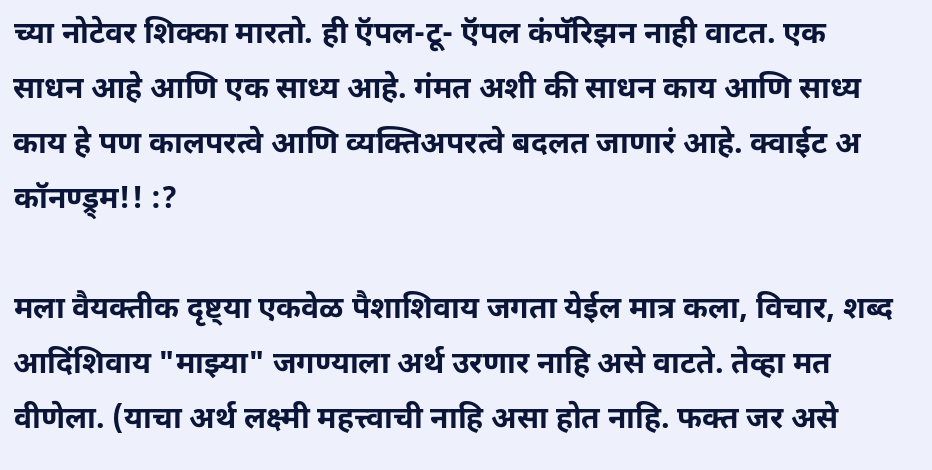च्या नोटेवर शिक्का मारतो. ही ऍपल-टू- ऍपल कंपॅरिझन नाही वाटत. एक साधन आहे आणि एक साध्य आहे. गंमत अशी की साधन काय आणि साध्य काय हे पण कालपरत्वे आणि व्यक्तिअपरत्वे बदलत जाणारं आहे. क्वाईट अ कॉनण्ड्र्म!! :?

मला वैयक्तीक दृष्ट्या एकवेळ पैशाशिवाय जगता येईल मात्र कला, विचार, शब्द आदिंशिवाय "माझ्या" जगण्याला अर्थ उरणार नाहि असे वाटते. तेव्हा मत वीणेला. (याचा अर्थ लक्ष्मी महत्त्वाची नाहि असा होत नाहि. फक्त जर असे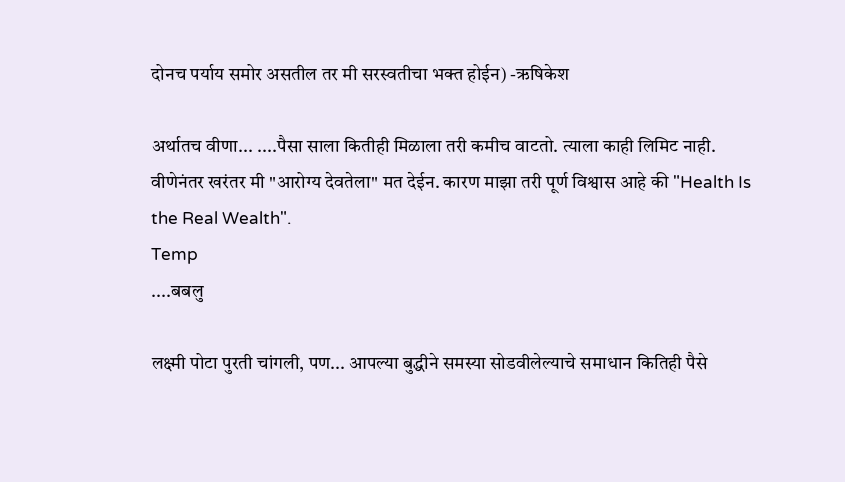दोनच पर्याय समोर असतील तर मी सरस्वतीचा भक्त होईन) -ऋषिकेश

अर्थातच वीणा... ....पैसा साला कितीही मिळाला तरी कमीच वाटतो. त्याला काही लिमिट नाही. वीणेनंतर खरंतर मी "आरोग्य देवतेला" मत देईन. कारण माझा तरी पूर्ण विश्वास आहे की "Health Is the Real Wealth".
Temp
....बबलु

लक्ष्मी पोटा पुरती चांगली, पण... आपल्या बुद्धीने समस्या सोडवीलेल्याचे समाधान कितिही पैसे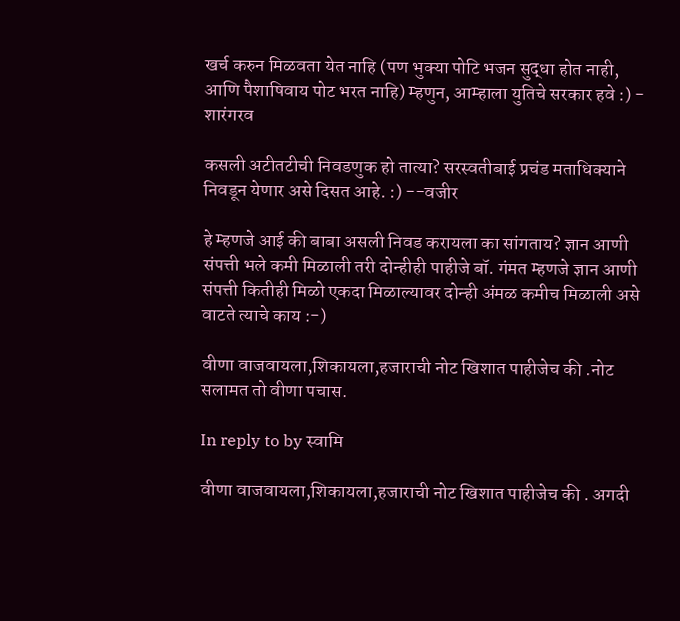खर्च करुन मिळवता येत नाहि (पण भुक्या पोटि भजन सुद्धा होत नाही, आणि पैशाषिवाय पोट भरत नाहि) म्हणुन, आम्हाला युतिचे सरकार हवे :) - शारंगरव

कसली अटीतटीची निवडणुक हो तात्या? सरस्वतीबाई प्रचंड मताधिक्याने निवडून येणार असे दिसत आहे. :) --वजीर

हे म्हणजे आई की बाबा असली निवड करायला का सांगताय? ज्ञान आणी संपत्ती भले कमी मिळाली तरी दोन्हीही पाहीजे बॉ. गंमत म्हणजे ज्ञान आणी संपत्ती कितीही मिळो एकदा मिळाल्यावर दोन्ही अंमळ कमीच मिळाली असे वाटते त्याचे काय :-)

वीणा वाजवायला,शिकायला,हजाराची नोट खिशात पाहीजेच की .नोट सलामत तो वीणा पचास.

In reply to by स्वामि

वीणा वाजवायला,शिकायला,हजाराची नोट खिशात पाहीजेच की . अगदी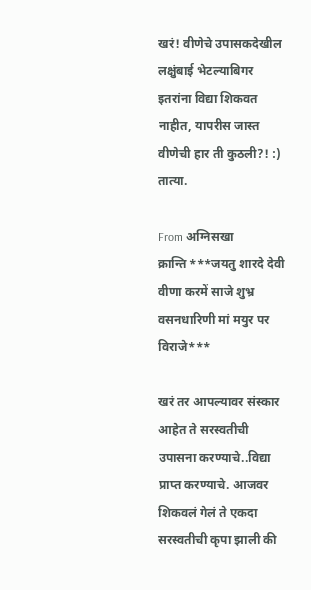खरं! वीणेचे उपासकदेखील लक्षुंबाई भेटल्याबिगर इतरांना विद्या शिकवत नाहीत, यापरीस जास्त वीणेची हार ती कुठली?! :) तात्या.

From अग्निसखा
क्रान्ति ***जयतु शारदे देवी वीणा करमें साजे शुभ्र वसनधारिणी मां मयुर पर विराजे***

खरं तर आपल्यावर संस्कार आहेत ते सरस्वतीची उपासना करण्याचे..विद्या प्राप्त करण्याचे. आजवर शिकवलं गेलं ते एकदा सरस्वतीची कृपा झाली की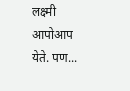लक्ष्मी आपोआप येते. पण...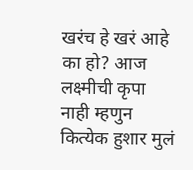खरंच हे खरं आहे का हो? आज लक्ष्मीची कृपा नाही म्हणुन कित्येक हुशार मुलं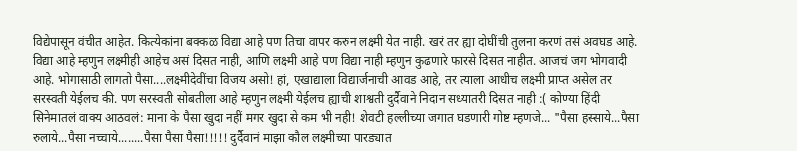विद्येपासून वंचीत आहेत. कित्येकांना बक्कळ विद्या आहे पण तिचा वापर करुन लक्ष्मी येत नाही. खरं तर ह्या दोघींची तुलना करणं तसं अवघड आहे. विद्या आहे म्हणुन लक्ष्मीही आहेच असं दिसत नाही, आणि लक्ष्मी आहे पण विद्या नाही म्हणुन कुढणारे फारसे दिसत नाहीत. आजचं जग भोगवादी आहे. भोगासाठी लागतो पैसा....लक्ष्मीदेवींचा विजय असो! हां, एखाद्याला विद्यार्जनाची आवड आहे, तर त्याला आधीच लक्ष्मी प्राप्त असेल तर सरस्वती येईलच की. पण सरस्वती सोबतीला आहे म्हणुन लक्ष्मी येईलच ह्याची शाश्वती दुर्दैवाने निदान सध्यातरी दिसत नाही :( कोण्या हिंदी सिनेमातलं वाक्य आठवलं: माना के पैसा खुदा नहीं मगर खुदा से कम भी नही! शेवटी हल्लीच्या जगात घडणारी गोष्ट म्हणजे... "पैसा हस्साये...पैसा रुलाये...पैसा नच्चाये........पैसा पैसा पैसा!!!!! दुर्दैवानं माझा कौल लक्ष्मीच्या पारड्यात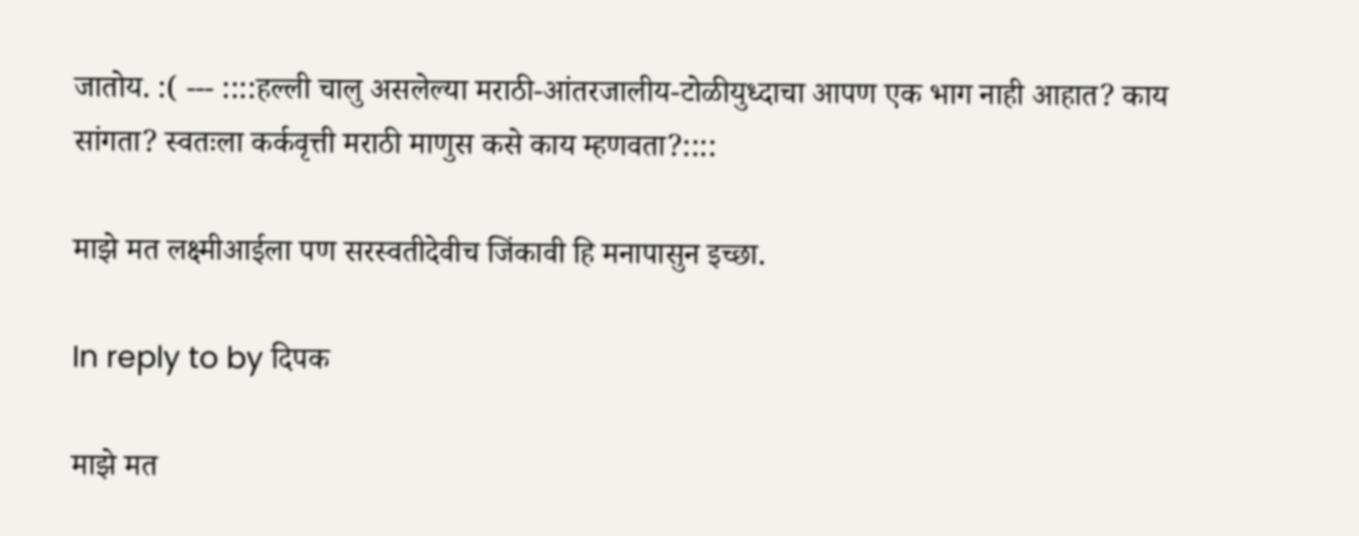जातोय. :( --- ::::हल्ली चालु असलेल्या मराठी-आंतरजालीय-टोळीयुध्दाचा आपण एक भाग नाही आहात? काय सांगता? स्वतःला कर्कवृत्ती मराठी माणुस कसे काय म्हणवता?::::

माझे मत लक्ष्मीआईला पण सरस्वतीदेवीच जिंकावी हि मनापासुन इच्छा.

In reply to by दिपक

माझे मत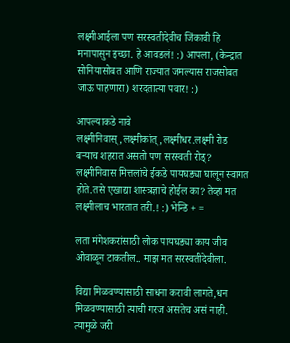लक्ष्मीआईला पण सरस्वतीदेवीच जिंकावी हि मनापासुन इच्छा. हे आवडलं! :) आपला, (केन्द्रात सोनियासोबत आणि राज्यात जमल्यास राजसोबत जाऊ पाहणारा) शरदतात्या पवार! :)

आपल्याकडे नावे लक्ष्मीनिवास्,लक्ष्मीकांत्,लक्ष्मीधर.लक्ष्मी रोड बर्‍याच शहरात असतो पण सरस्वती रोड्? लक्ष्मीनिवास मित्तलांचे ईकडे पायघड्या घालून स्वागत होते.तसे एखाद्या शास्त्रज्ञाचे होईल का? तेव्हा मत लक्ष्मीलाच भारतात तरी.! :) भेन्डि + =

लता मंगेशकरांसाठी लोक पायघड्या काय जीव ओवाळून टाकतील.. माझ मत सरस्वतीदेवीला.

विद्या मिळवण्यासाठी साधना करावी लागते,धन मिळवण्यासाठी त्याची गरज असतेच असं नाही. त्यामुळे जरी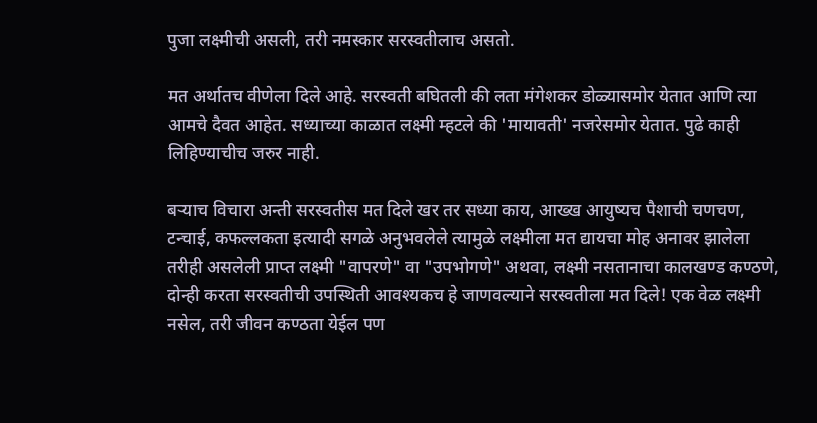पुजा लक्ष्मीची असली, तरी नमस्कार सरस्वतीलाच असतो.

मत अर्थातच वीणेला दिले आहे. सरस्वती बघितली की लता मंगेशकर डोळ्यासमोर येतात आणि त्या आमचे दैवत आहेत. सध्याच्या काळात लक्ष्मी म्हटले की 'मायावती' नजरेसमोर येतात. पुढे काही लिहिण्याचीच जरुर नाही.

बर्‍याच विचारा अन्ती सरस्वतीस मत दिले खर तर सध्या काय, आख्ख आयुष्यच पैशाची चणचण, टन्चाई, कफल्लकता इत्यादी सगळे अनुभवलेले त्यामुळे लक्ष्मीला मत द्यायचा मोह अनावर झालेला तरीही असलेली प्राप्त लक्ष्मी "वापरणे" वा "उपभोगणे" अथवा, लक्ष्मी नसतानाचा कालखण्ड कण्ठणे, दोन्ही करता सरस्वतीची उपस्थिती आवश्यकच हे जाणवल्याने सरस्वतीला मत दिले! एक वेळ लक्ष्मी नसेल, तरी जीवन कण्ठता येईल पण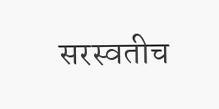सरस्वतीच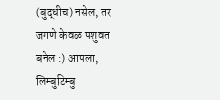(बुद्धीच) नसेल, तर जगणे केवळ पशुवत बनेल :) आपला, लिम्बुटिम्बु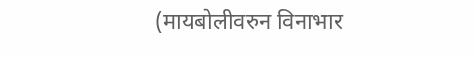(मायबोलीवरुन विनाभार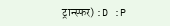ट्रान्स्फर) :D :P